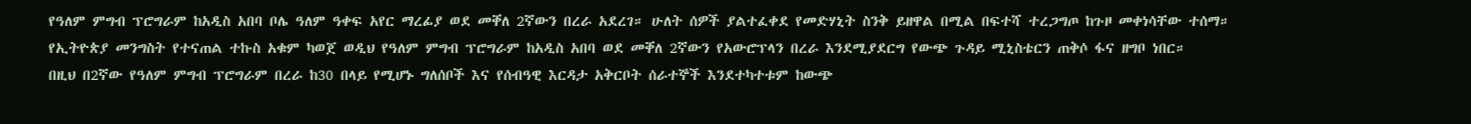የዓለም ምግብ ፕሮግራም ከአዲስ አበባ ቦሌ ዓለም ዓቀፍ አየር ማረፊያ ወደ መቐለ 2ኛውን በረራ አደረገ። ሁለት ሰዎች ያልተፈቀደ የመድሃኒት ስንቅ ይዘዋል በሚል በፍተሻ ተረጋግጦ ከጉዞ መቀነሳቸው ተሰማ።
የኢትዮጵያ መንግስት የተናጠል ተኩስ አቁም ካወጀ ወዲህ የዓለም ምግብ ፕሮግራም ከአዲስ አበባ ወደ መቐለ 2ኛውን የአውሮፕላን በረራ እንደሚያደርግ የውጭ ጉዳይ ሚኒስቴርን ጠቅሶ ፋና ዘግቦ ነበር።
በዚህ በ2ኛው የዓለም ምግብ ፕሮግራም በረራ ከ30 በላይ የሚሆኑ ግለሰቦች እና የሰብዓዊ እርዳታ አቅርቦት ሰራተኞች እንደተካተቱም ከውጭ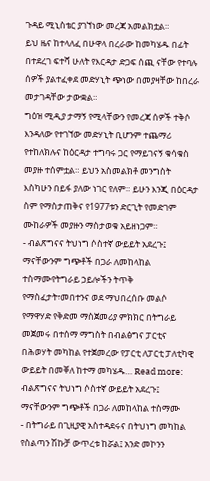ጉዳይ ሚኒስቴር ያገኘነው መረጃ አመልክቷል።
ይህ ዜና ከተላለፈ በሁዋላ በረራው ከመካሄዱ በፊት በተደረገ ፍተሻ ሁለት የእርዳታ ድጋፍ ሰጪ ናቸው የተባሉ ሰዎች ያልተፈቀደ መድሃኒት ጭነው በመያዛቸው ከበረራ መታገዳቸው ታውቋል።
ግዕዝ ሚዲያ ታማኝ የሚላቸውን የመረጃ ሰዎች ተቅሶ እንዳለው የተገኘው መድሃኒት ቢሆንም ተጨማሪ የተከለክሉና ከዕርዳታ ተግባሩ ጋር የማይገናኝ ቁሳቁስ መያዙ ተሰምቷል። ይህን አስመልክቶ መንግስት እስካሁን በይፋ ያለው ነገር የለም። ይሁን እንጂ በዕርዳታ ስም የማስታጠቅና የ1977ቱን ድርጊት የመድገም ሙከራዎች መያዙን ማስታወቁ አይዘነጋም።
- ብልጽግናና ትህነግ ሶስተኛ ውይይት አደረጉ፤ ማናቸውንም ግጭቶች በጋራ ለመከላከል ተስማሙየትግራይ ኃይሎችን ትጥቅ የማስፈታት፣መበተንና ወደ ማህበረሰቡ መልሶ የማዋሃድ የቅድመ ማስጀመሪያ ምክክር በትግራይ መጀመሩ በተሰማ ማግስት በብልፅግና ፓርቲና በሕወሃት መካከል የተጀመረው የፓርቲ ለፓርቲ ፓለቲካዊ ውይይት በመቐለ ከተማ መካሄዱ… Read more: ብልጽግናና ትህነግ ሶስተኛ ውይይት አደረጉ፤ ማናቸውንም ግጭቶች በጋራ ለመከላከል ተስማሙ
- በትግራይ በጊዚያዊ አስተዳደሩና በትህነግ መካከል የስልጣን ሽኩቻ ውጥረቱ ከሯል፤ አንድ መኮንን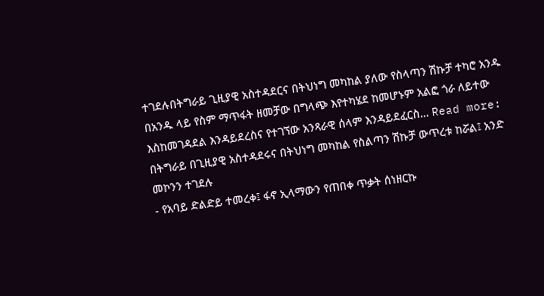ተገደሉበትግራይ ጊዚያዊ አስተዳደርና በትህነግ መካከል ያለው የስላጣን ሽኩቻ ተካሮ አንዱ በአንዱ ላይ የስም ማጥፋት ዘመቻው በግላጭ እየተካሄደ ከመሆኑም አልፎ ጎራ ለይተው እስከመገዳደል እንዳይደረስና የተገኘው አንጻራዊ ሰላም እንዳይደፈርስ… Read more: በትግራይ በጊዚያዊ አስተዳደሩና በትህነግ መካከል የስልጣን ሽኩቻ ውጥረቱ ከሯል፤ አንድ መኮንን ተገደሉ
- የአባይ ድልድይ ተመረቀ፤ ፋኖ ኢላማውን የጠበቀ ጥቃት ሰነዘርኩ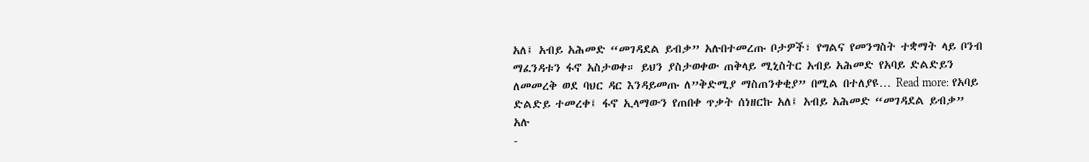አለ፤ አብይ አሕመድ “መገዳደል ይብቃ” አሉበተመረጡ ቦታዎች፣ የግልና የመንግስት ተቋማት ላይ ቦንብ ማፈንዳቱን ፋኖ አስታወቀ። ይህን ያስታወቀው ጠቅላይ ሚኒስትር አብይ አሕመድ የአባይ ድልድይን ለመመረቅ ወደ ባህር ዳር እንዳይመጡ ለ”ቅድሚያ ማስጠንቀቂያ” በሚል በተለያዩ… Read more: የአባይ ድልድይ ተመረቀ፤ ፋኖ ኢላማውን የጠበቀ ጥቃት ሰነዘርኩ አለ፤ አብይ አሕመድ “መገዳደል ይብቃ” አሉ
-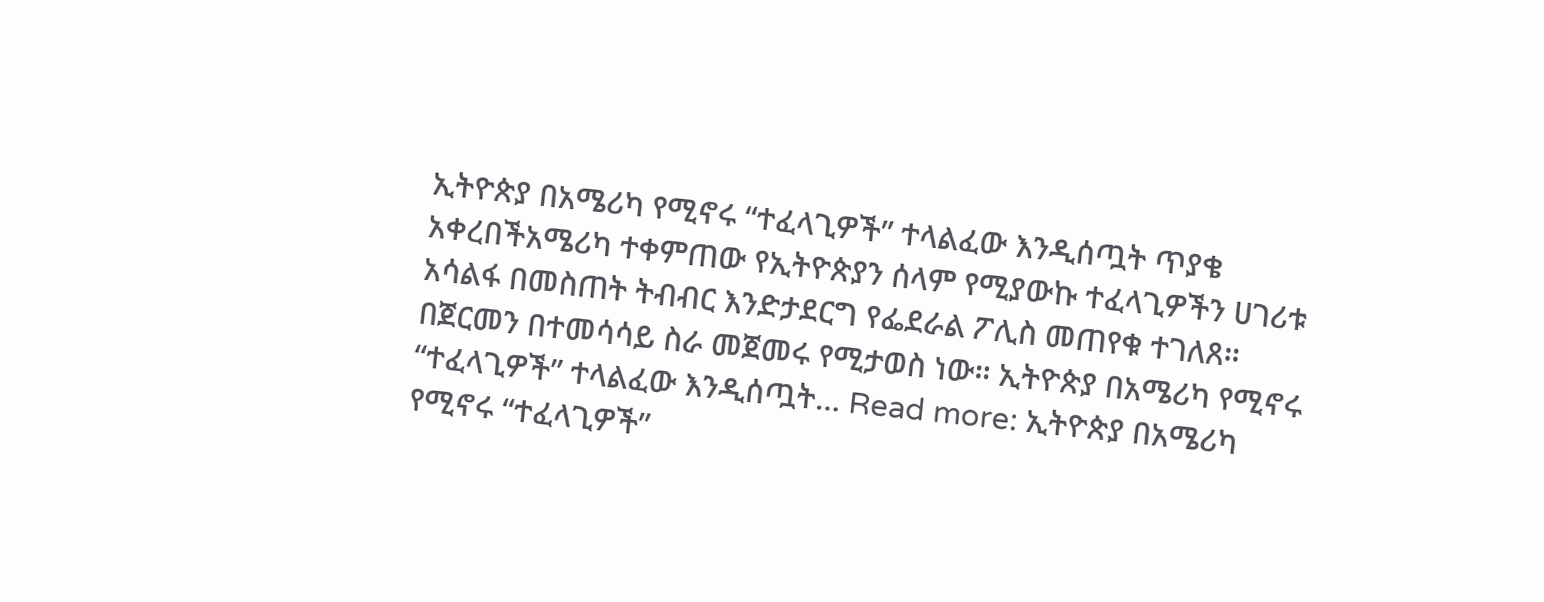ኢትዮጵያ በአሜሪካ የሚኖሩ “ተፈላጊዎች” ተላልፈው እንዲሰጧት ጥያቄ አቀረበችአሜሪካ ተቀምጠው የኢትዮጵያን ሰላም የሚያውኩ ተፈላጊዎችን ሀገሪቱ አሳልፋ በመስጠት ትብብር እንድታደርግ የፌደራል ፖሊስ መጠየቁ ተገለጸ። በጀርመን በተመሳሳይ ስራ መጀመሩ የሚታወስ ነው። ኢትዮጵያ በአሜሪካ የሚኖሩ “ተፈላጊዎች” ተላልፈው እንዲሰጧት… Read more: ኢትዮጵያ በአሜሪካ የሚኖሩ “ተፈላጊዎች”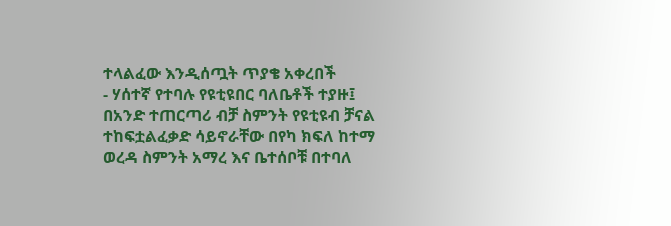ተላልፈው እንዲሰጧት ጥያቄ አቀረበች
- ሃሰተኛ የተባሉ የዩቲዩበር ባለቤቶች ተያዙ፤ በአንድ ተጠርጣሪ ብቻ ስምንት የዩቲዩብ ቻናል ተከፍቷልፈቃድ ሳይኖራቸው በየካ ክፍለ ከተማ ወረዳ ስምንት አማረ እና ቤተሰቦቹ በተባለ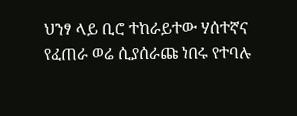ህንፃ ላይ ቢሮ ተከራይተው ሃሰተኛና የፈጠራ ወሬ ሲያሰራጩ ነበሩ የተባሉ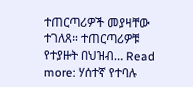ተጠርጣሪዎች መያዛቸው ተገለጸ። ተጠርጣሪዎቹ የተያዙት በህዝብ… Read more: ሃሰተኛ የተባሉ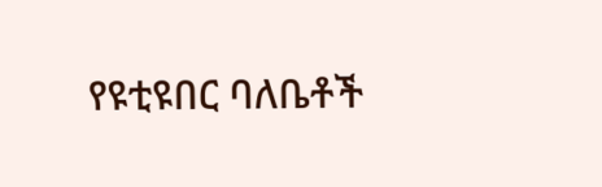የዩቲዩበር ባለቤቶች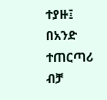ተያዙ፤ በአንድ ተጠርጣሪ ብቻ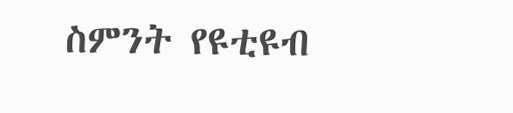ስምንት የዩቲዩብ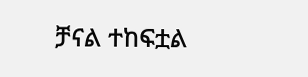ቻናል ተከፍቷል